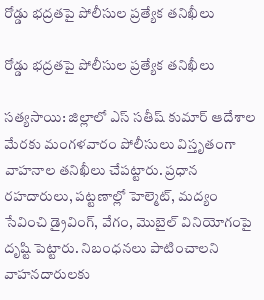రోడ్డు భద్రతపై పోలీసుల ప్రత్యేక తనిఖీలు

రోడ్డు భద్రతపై పోలీసుల ప్రత్యేక తనిఖీలు

సత్యసాయి: జిల్లాలో ఎస్ సతీష్ కుమార్ ఆదేశాల మేరకు మంగళవారం పోలీసులు విస్తృతంగా వాహనాల తనిఖీలు చేపట్టారు. ప్రధాన రహదారులు, పట్టణాల్లో హెల్మెట్, మద్యం సేవించి డ్రైవింగ్, వేగం, మొబైల్ వినియోగంపై దృష్టి పెట్టారు. నిబంధనలు పాటించాలని వాహనదారులకు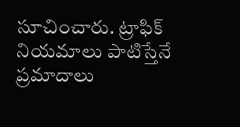సూచించారు. ట్రాఫిక్ నియమాలు పాటిస్తేనే ప్రమాదాలు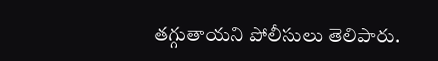తగ్గుతాయని పోలీసులు తెలిపారు.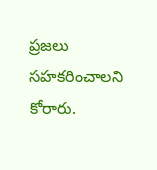ప్రజలు సహకరించాలని కోరారు.